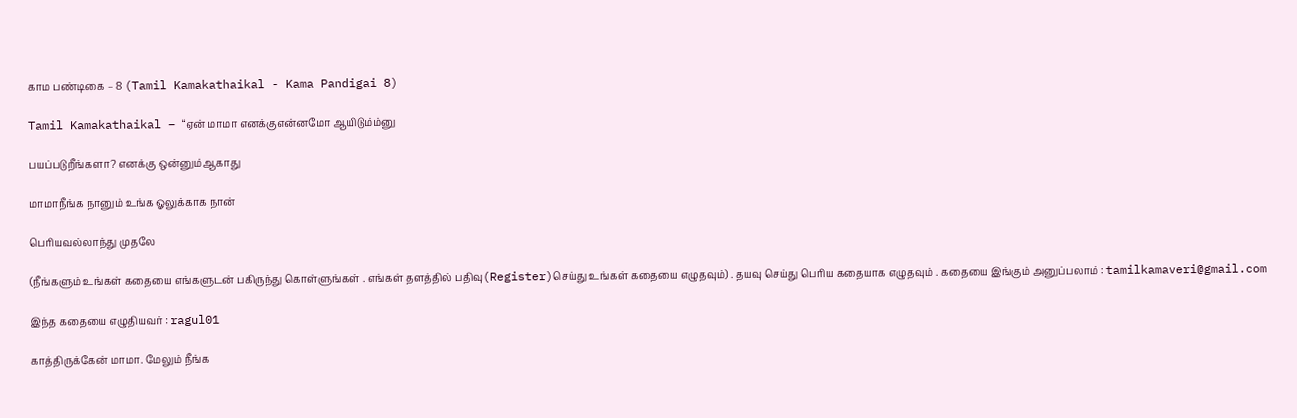காம பண்டிகை – 8 (Tamil Kamakathaikal - Kama Pandigai 8)

Tamil Kamakathaikal – “ஏன் மாமா எனக்குஎன்னமோ ஆயிடும்ம்னு

பயப்படுறீங்களா? எனக்கு ஒன்னும்ஆகாது

மாமாநீங்க நானும் உங்க ஓலுக்காக நான்

பெரியவல்லாந்து முதலே

(நீங்களும் உங்கள் கதையை எங்களுடன் பகிருந்து கொள்ளுங்கள் . எங்கள் தளத்தில் பதிவு(Register)செய்து உங்கள் கதையை எழுதவும்) . தயவு செய்து பெரிய கதையாக எழுதவும் . கதையை இங்கும் அனுப்பலாம் : tamilkamaveri@gmail.com

இந்த கதையை எழுதியவர் : ragul01

காத்திருக்கேன் மாமா. மேலும் நீங்க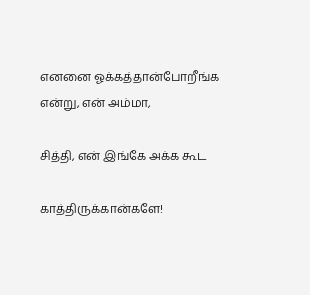எனனை ஓக்கத்தான்போறீங்க என்று, என் அம்மா,

சித்தி, என் இங்கே அக்க கூட

காத்திருக்கான்களே!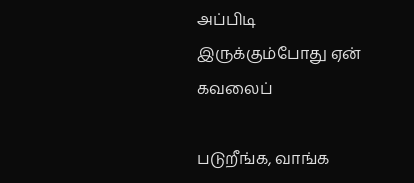அப்பிடி இருக்கும்போது ஏன் கவலைப்

படுறீங்க, வாங்க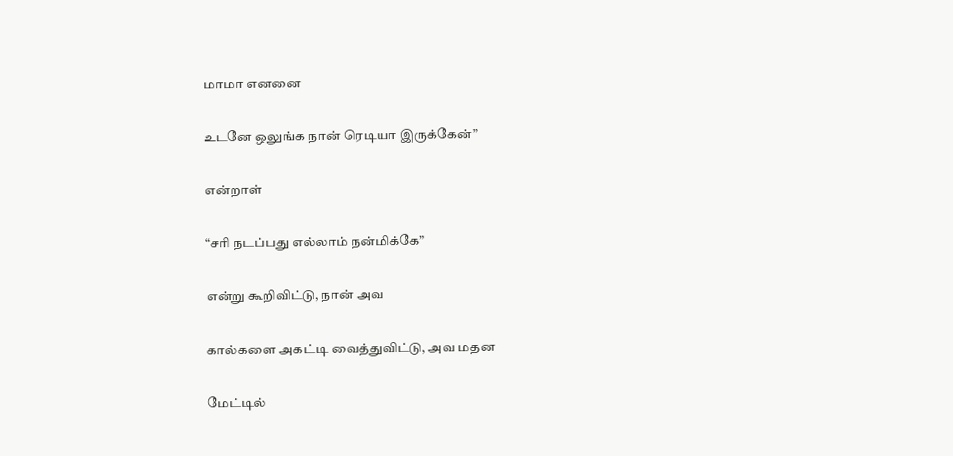மாமா எனனை

உடனே ஒலுங்க நான் ரெடியா இருக்கேன்”

என்றாள்

“சரி நடப்பது எல்லாம் நன்மிக்கே”

என்று கூறிவிட்டு, நான் அவ

கால்களை அகட்டி வைத்துவிட்டு, அவ மதன

மேட்டில்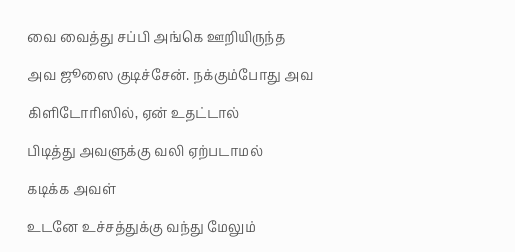வை வைத்து சப்பி அங்கெ ஊறியிருந்த

அவ ஜூஸை குடிச்சேன். நக்கும்போது அவ

கிளிடோரிஸில், ஏன் உதட்டால்

பிடித்து அவளுக்கு வலி ஏற்படாமல்

கடிக்க அவள்

உடனே உச்சத்துக்கு வந்து மேலும்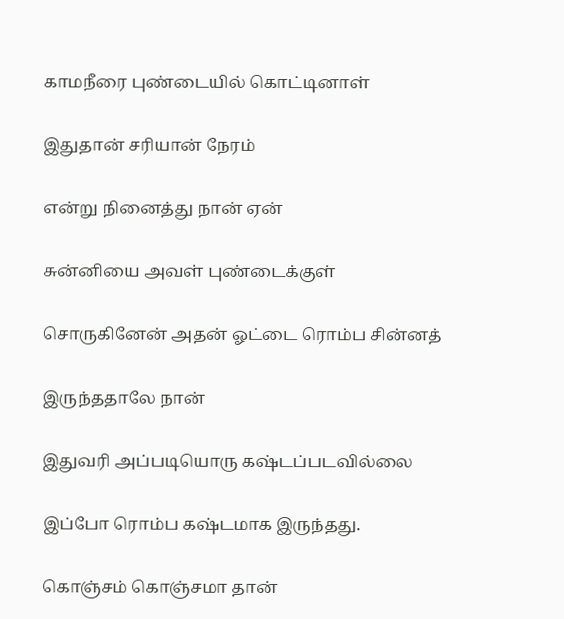காமநீரை புண்டையில் கொட்டினாள்

இதுதான் சரியான் நேரம்

என்று நினைத்து நான் ஏன்

சுன்னியை அவள் புண்டைக்குள்

சொருகினேன் அதன் ஓட்டை ரொம்ப சின்னத்

இருந்ததாலே நான்

இதுவரி அப்படியொரு கஷ்டப்படவில்லை

இப்போ ரொம்ப கஷ்டமாக இருந்தது.

கொஞ்சம் கொஞ்சமா தான்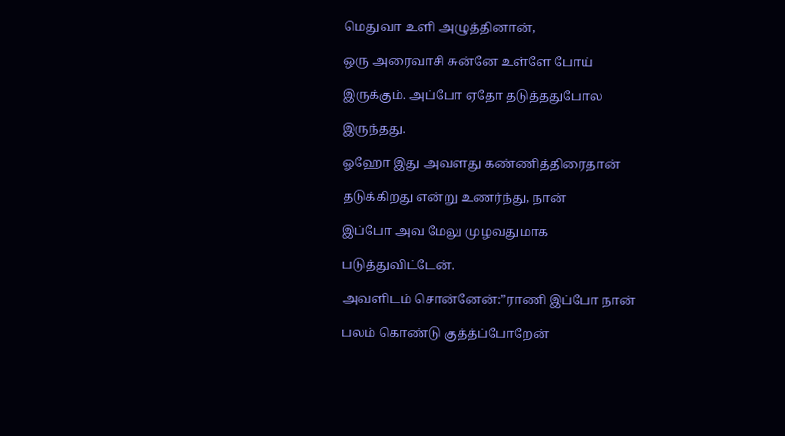மெதுவா உளி அழுத்தினான்,

ஒரு அரைவாசி சுன்னே உள்ளே போய்

இருக்கும். அப்போ ஏதோ தடுத்ததுபோல

இருந்தது.

ஓஹோ இது அவளது கண்ணித்திரைதான்

தடுக்கிறது என்று உணர்ந்து, நான்

இப்போ அவ மேலு முழவதுமாக

படுத்துவிட்டேன்.

அவளிடம் சொன்னேன்:”ராணி இப்போ நான்

பலம் கொண்டு குத்த்ப்போறேன்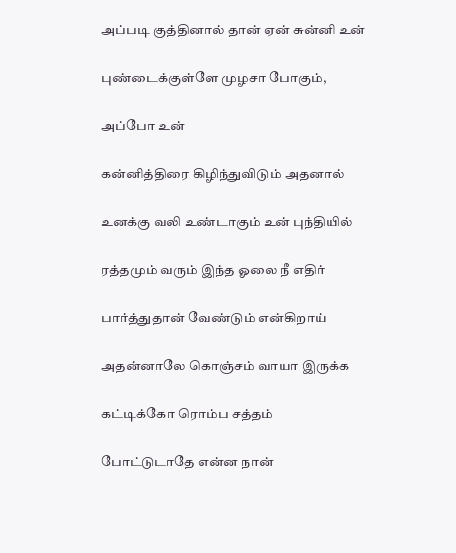அப்படி குத்தினால் தான் ஏன் சுன்னி உன்

புண்டைக்குள்ளே முழசா போகும்,

அப்போ உன்

கன்னித்திரை கிழிந்துவிடும் அதனால்

உனக்கு வலி உண்டாகும் உன் புந்தியில்

ரத்தமும் வரும் இந்த ஓலை நீ எதிர்

பார்த்துதான் வேண்டும் என்கிறாய்

அதன்னாலே கொஞ்சம் வாயா இருக்க

கட்டிக்கோ ரொம்ப சத்தம்

போட்டுடாதே என்ன நான்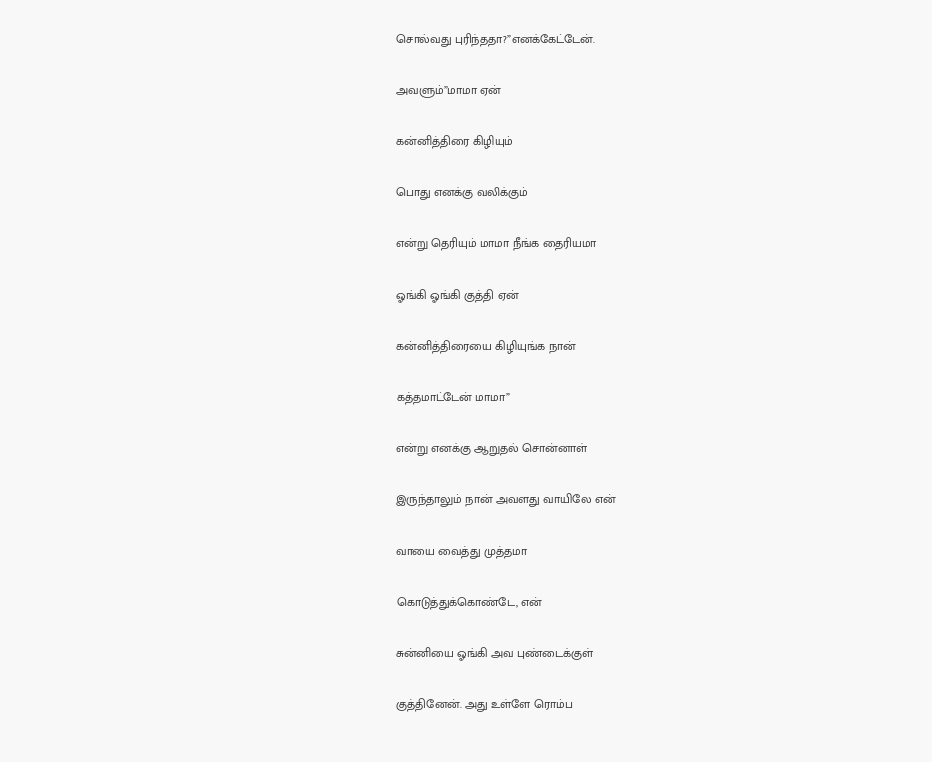சொல்வது புரிந்ததா?”எனக்கேட்டேன்.

அவளும்”மாமா ஏன்

கன்னித்திரை கிழியும்

பொது எனக்கு வலிக்கும்

என்று தெரியும் மாமா நீங்க தைரியமா

ஓங்கி ஓங்கி குத்தி ஏன்

கன்னித்திரையை கிழியுங்க நான்

கத்தமாட்டேன் மாமா”

என்று எனக்கு ஆறுதல் சொன்னாள்

இருந்தாலும் நான் அவளது வாயிலே என்

வாயை வைத்து முத்தமா

கொடுத்துக்கொண்டே, என்

சுன்னியை ஓங்கி அவ புண்டைக்குள்

குத்தினேன். அது உள்ளே ரொம்ப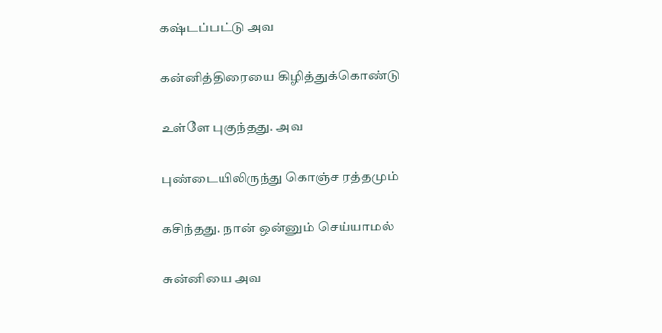கஷ்டப்பட்டு அவ

கன்னித்திரையை கிழித்துக்கொண்டு

உள்ளே புகுந்தது. அவ

புண்டையிலிருந்து கொஞ்ச ரத்தமும்

கசிந்தது. நான் ஒன்னும் செய்யாமல்

சுன்னியை அவ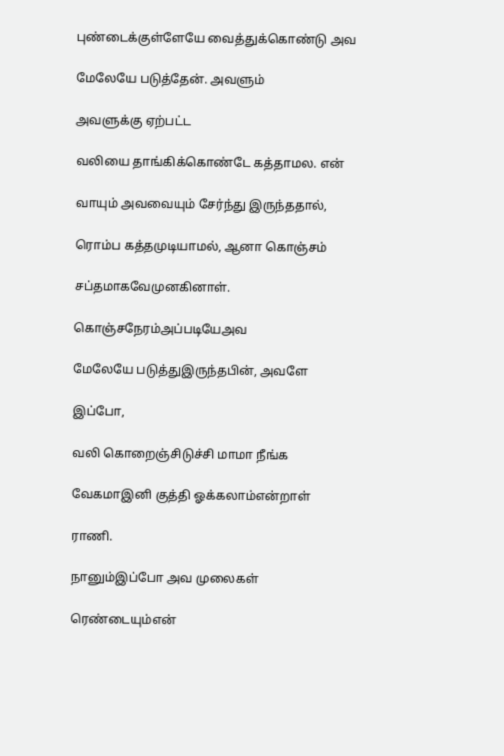புண்டைக்குள்ளேயே வைத்துக்கொண்டு அவ

மேலேயே படுத்தேன். அவளும்

அவளுக்கு ஏற்பட்ட

வலியை தாங்கிக்கொண்டே கத்தாமல. என்

வாயும் அவவையும் சேர்ந்து இருந்ததால்,

ரொம்ப கத்தமுடியாமல், ஆனா கொஞ்சம்

சப்தமாகவேமுனகினாள்.

கொஞ்சநேரம்அப்படியேஅவ

மேலேயே படுத்துஇருந்தபின், அவளே

இப்போ,

வலி கொறைஞ்சிடுச்சி மாமா நீங்க

வேகமாஇனி குத்தி ஓக்கலாம்என்றாள்

ராணி.

நானும்இப்போ அவ முலைகள்

ரெண்டையும்என்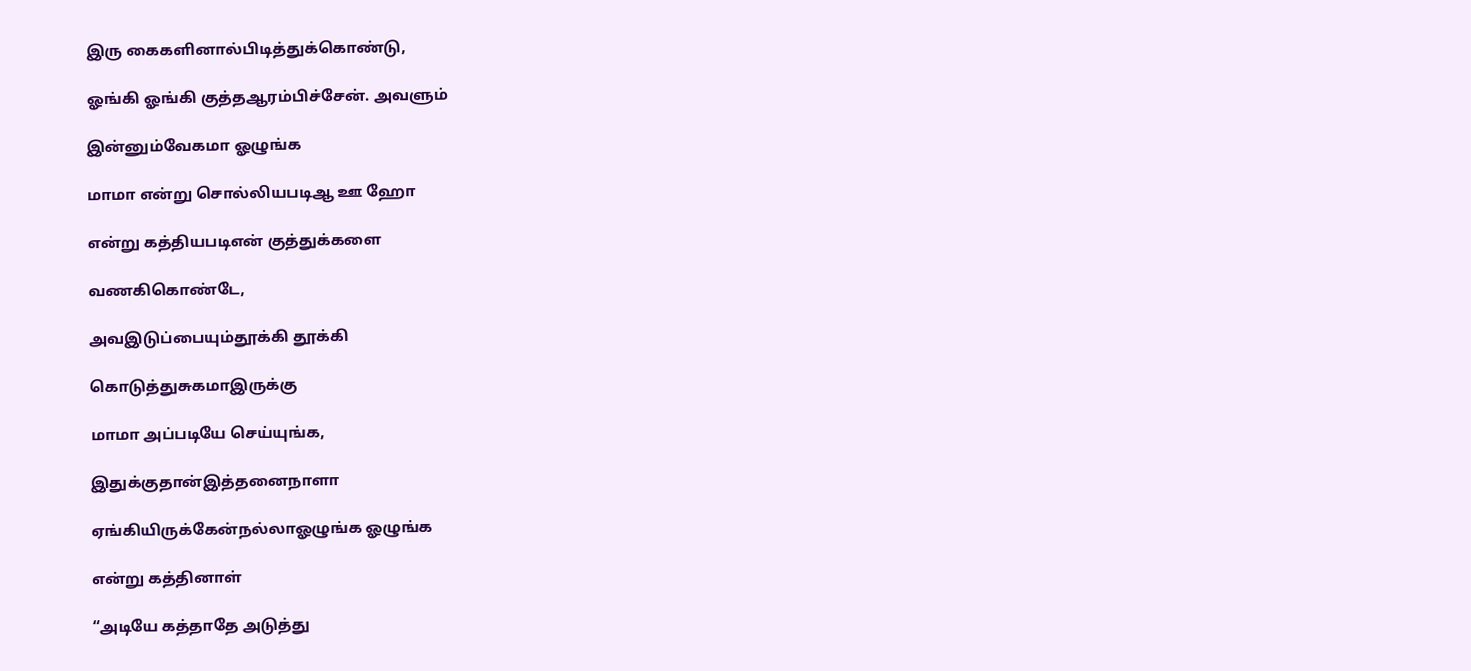இரு கைகளினால்பிடித்துக்கொண்டு,

ஓங்கி ஓங்கி குத்தஆரம்பிச்சேன். அவளும்

இன்னும்வேகமா ஓழுங்க

மாமா என்று சொல்லியபடிஆ ஊ ஹோ

என்று கத்தியபடிஎன் குத்துக்களை

வணகிகொண்டே,

அவஇடுப்பையும்தூக்கி தூக்கி

கொடுத்துசுகமாஇருக்கு

மாமா அப்படியே செய்யுங்க,

இதுக்குதான்இத்தனைநாளா

ஏங்கியிருக்கேன்நல்லாஓழுங்க ஓழுங்க

என்று கத்தினாள்

“அடியே கத்தாதே அடுத்து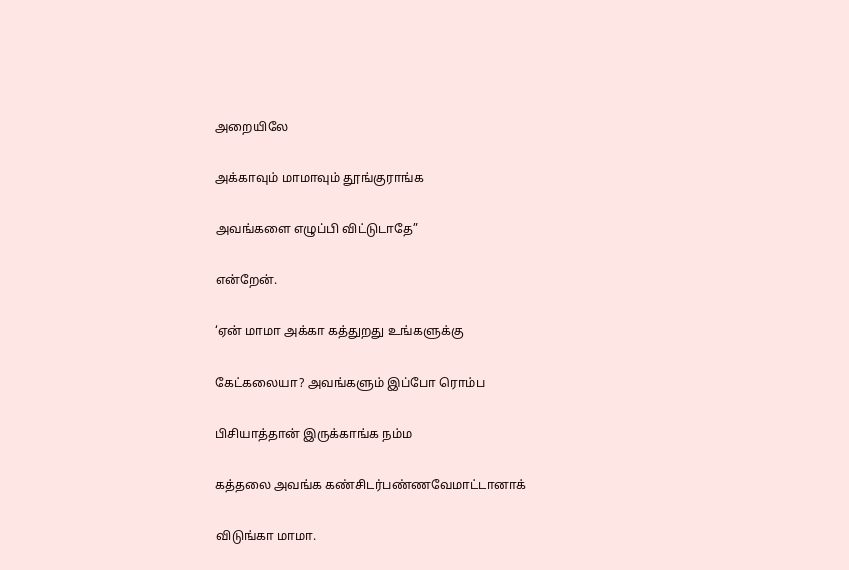அறையிலே

அக்காவும் மாமாவும் தூங்குராங்க

அவங்களை எழுப்பி விட்டுடாதே”

என்றேன்.

‘ஏன் மாமா அக்கா கத்துறது உங்களுக்கு

கேட்கலையா? அவங்களும் இப்போ ரொம்ப

பிசியாத்தான் இருக்காங்க நம்ம

கத்தலை அவங்க கண்சிடர்பண்ணவேமாட்டானாக்

விடுங்கா மாமா.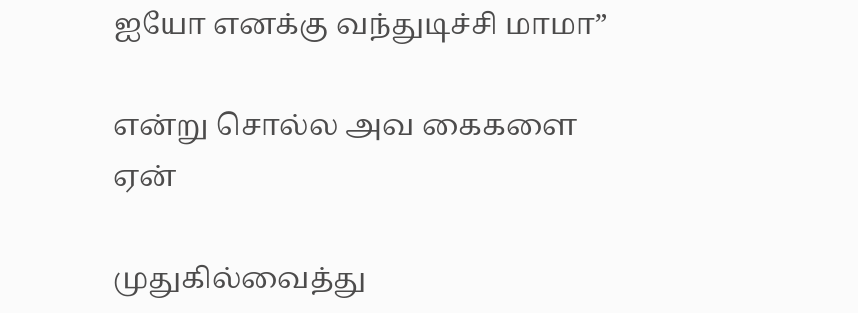ஐயோ எனக்கு வந்துடிச்சி மாமா”

என்று சொல்ல அவ கைகளை ஏன்

முதுகில்வைத்து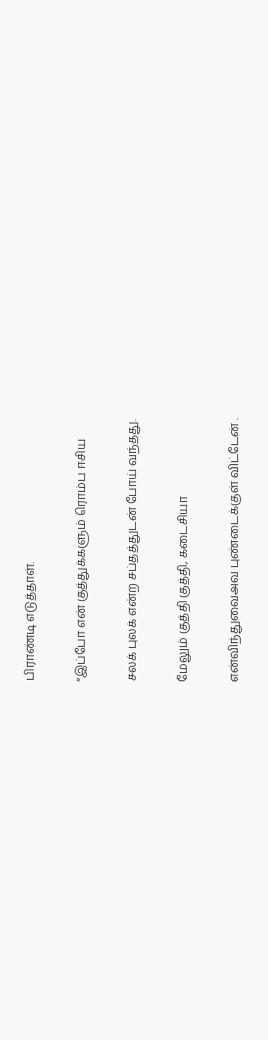பிராண்டி எடுத்தாள்.

“இப்போ என் குத்துக்களும் ரொம்ப ஈசிய

சலக் புலக் என்ற சப்தத்துடன் போய் வந்தது.

மேலும் குத்தி குத்தி, கடைசியா

என்விந்துவைஅவ புண்டைக்குள் விட்டேன் .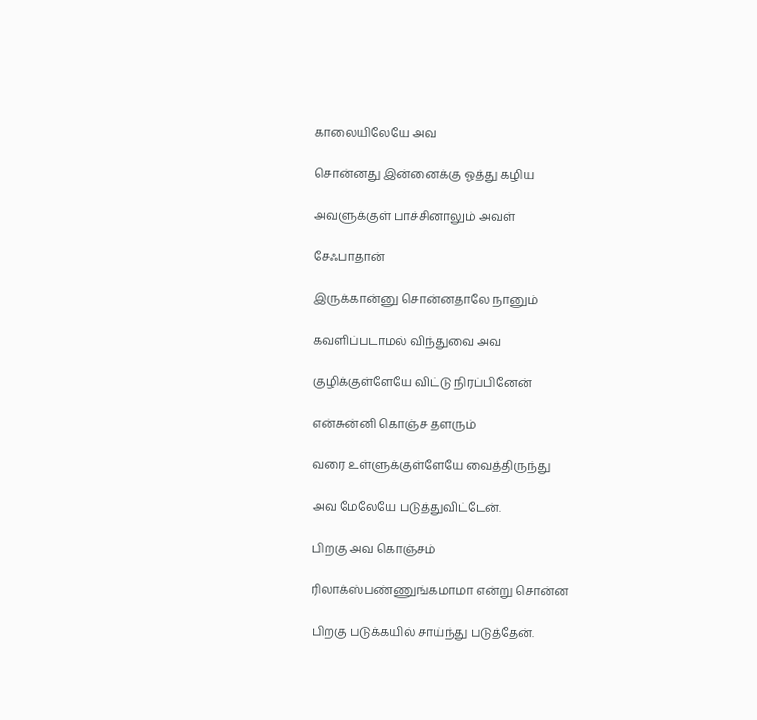காலையிலேயே அவ

சொன்னது இன்னைக்கு ஓத்து கழிய

அவளுக்குள் பாச்சினாலும் அவள்

சேஃபாதான்

இருக்கான்னு சொன்னதாலே நானும்

கவளிப்படாமல் விந்துவை அவ

குழிக்குள்ளேயே விட்டு நிரப்பினேன்

என்சுன்னி கொஞ்ச தளரும்

வரை உள்ளுக்குள்ளேயே வைத்திருந்து

அவ மேலேயே படுத்துவிட்டேன்.

பிறகு அவ கொஞ்சம்

ரிலாக்ஸ்பண்ணுங்கமாமா என்று சொன்ன

பிறகு படுக்கயில் சாய்ந்து படுத்தேன்.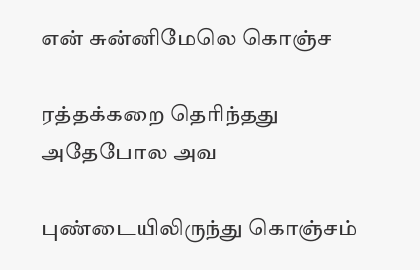என் சுன்னிமேலெ கொஞ்ச

ரத்தக்கறை தெரிந்தது அதேபோல அவ

புண்டையிலிருந்து கொஞ்சம்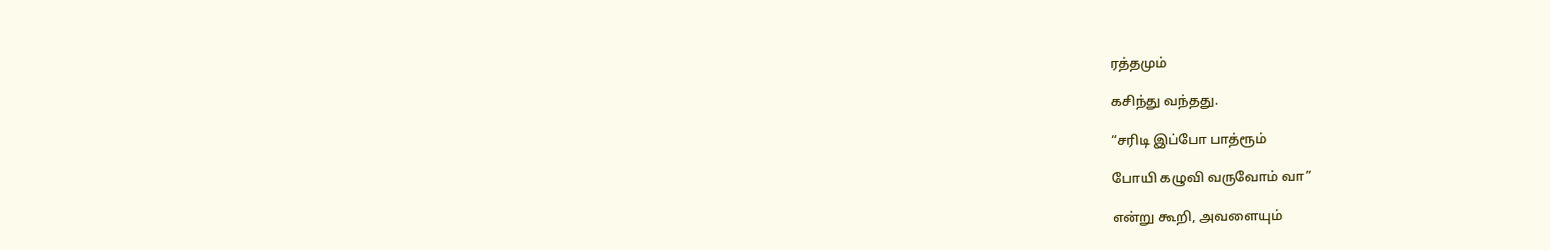ரத்தமும்

கசிந்து வந்தது.

“சரிடி இப்போ பாத்ரூம்

போயி கழுவி வருவோம் வா”

என்று கூறி, அவளையும்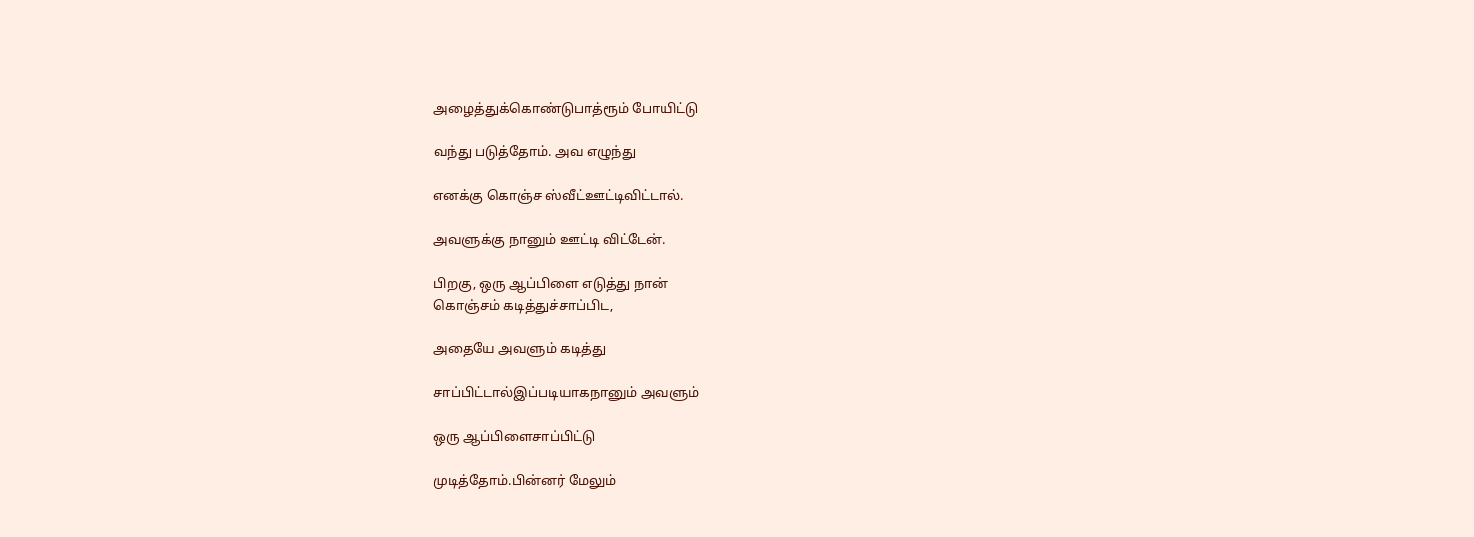அழைத்துக்கொண்டுபாத்ரூம் போயிட்டு

வந்து படுத்தோம். அவ எழுந்து

எனக்கு கொஞ்ச ஸ்வீட்ஊட்டிவிட்டால்.

அவளுக்கு நானும் ஊட்டி விட்டேன்.

பிறகு, ஒரு ஆப்பிளை எடுத்து நான்
கொஞ்சம் கடித்துச்சாப்பிட,

அதையே அவளும் கடித்து

சாப்பிட்டால்இப்படியாகநானும் அவளும்

ஒரு ஆப்பிளைசாப்பிட்டு

முடித்தோம்.பின்னர் மேலும்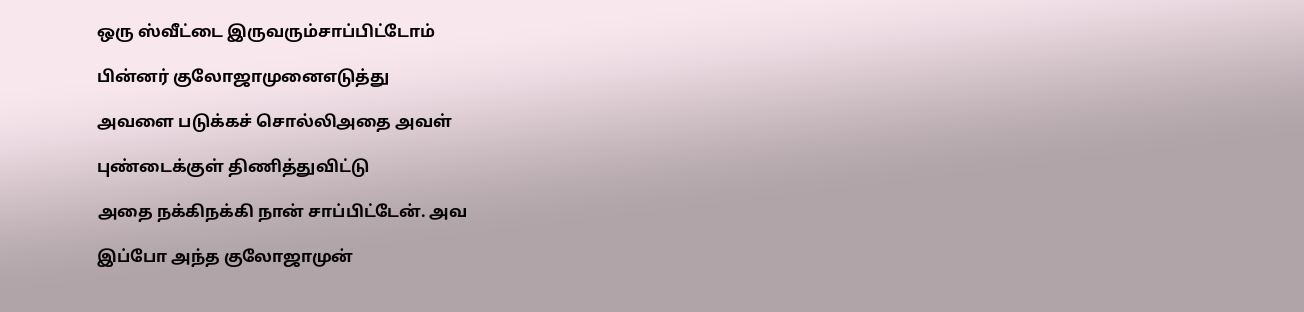ஒரு ஸ்வீட்டை இருவரும்சாப்பிட்டோம்

பின்னர் குலோஜாமுனைஎடுத்து

அவளை படுக்கச் சொல்லிஅதை அவள்

புண்டைக்குள் திணித்துவிட்டு

அதை நக்கிநக்கி நான் சாப்பிட்டேன். அவ

இப்போ அந்த குலோஜாமுன்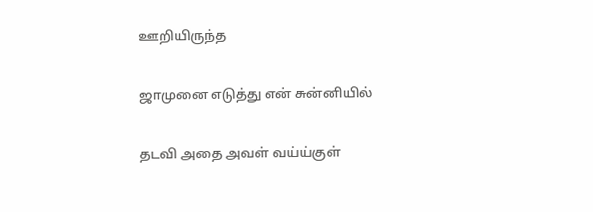ஊறியிருந்த

ஜாமுனை எடுத்து என் சுன்னியில்

தடவி அதை அவள் வய்ய்குள்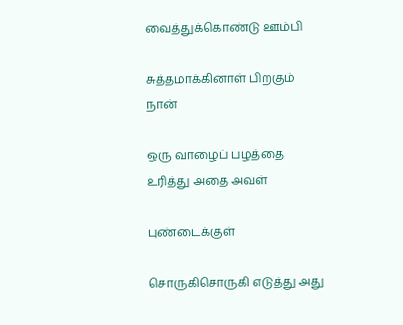வைத்துக்கொண்டு ஊம்பி

சுத்தமாக்கினாள் பிறகும் நான்

ஒரு வாழைப் பழத்தை உரித்து அதை அவள்

புண்டைக்குள்

சொருகிசொருகி எடுத்து அது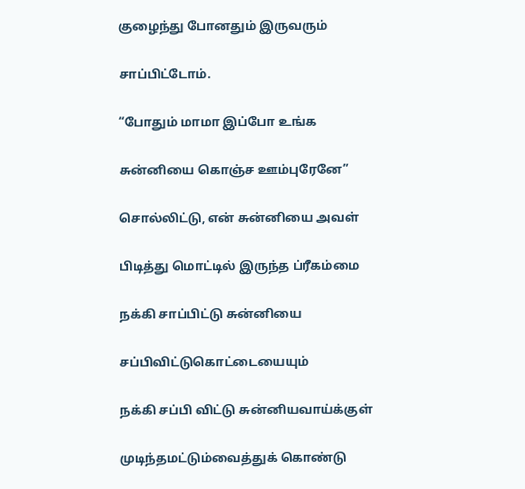குழைந்து போனதும் இருவரும்

சாப்பிட்டோம்.

“போதும் மாமா இப்போ உங்க

சுன்னியை கொஞ்ச ஊம்புரேனே”

சொல்லிட்டு, என் சுன்னியை அவள்

பிடித்து மொட்டில் இருந்த ப்ரீகம்மை

நக்கி சாப்பிட்டு சுன்னியை

சப்பிவிட்டுகொட்டையையும்

நக்கி சப்பி விட்டு சுன்னியவாய்க்குள்

முடிந்தமட்டும்வைத்துக் கொண்டு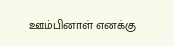ஊம்பினாள் எனக்கு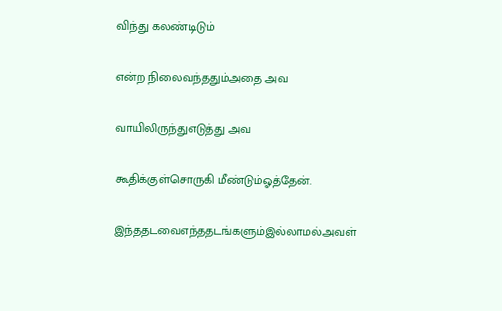விந்து கலண்டிடும்

என்ற நிலைவந்ததும்அதை அவ

வாயிலிருந்துஎடுத்து அவ

கூதிக்குள்சொருகி மீண்டும்ஓத்தேன்.

இந்ததடவைஎந்ததடங்களும்இல்லாமல்அவள்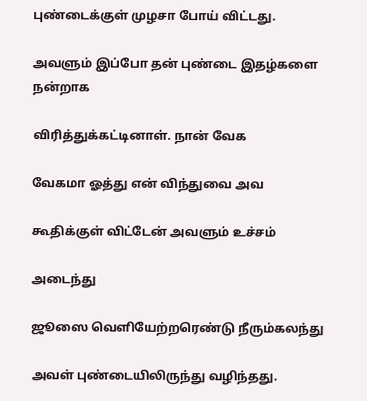புண்டைக்குள் முழசா போய் விட்டது.

அவளும் இப்போ தன் புண்டை இதழ்களை நன்றாக

விரித்துக்கட்டினாள். நான் வேக

வேகமா ஓத்து என் விந்துவை அவ

கூதிக்குள் விட்டேன் அவளும் உச்சம்

அடைந்து

ஜூஸை வெளியேற்றரெண்டு நீரும்கலந்து

அவள் புண்டையிலிருந்து வழிந்தது.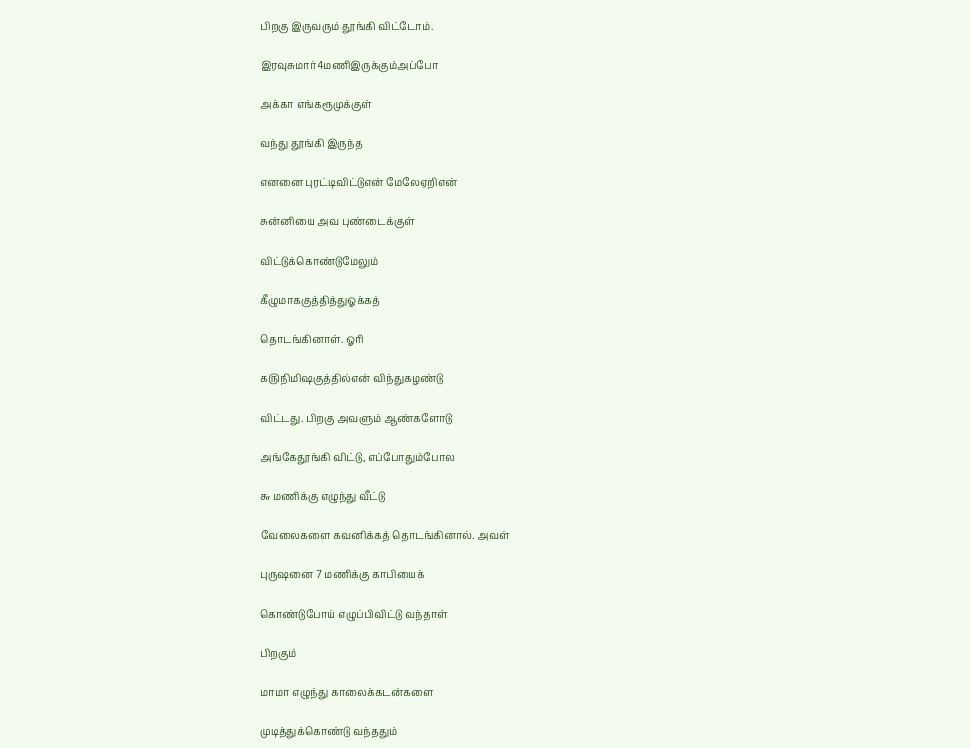பிறகு இருவரும் தூங்கி விட்டோம்.

இரவுசுமார்4மணிஇருக்கும்அப்போ

அக்கா எங்கரூமுக்குள்

வந்து தூங்கி இருந்த

எனனை புரட்டிவிட்டுஎன் மேலேஏறிஎன்

சுன்னியை அவ புண்டைக்குள்

விட்டுக்கொண்டுமேலும்

கீழுமாககுத்தித்துஓக்கத்

தொடங்கினாள். ஓரி

௧௫நிமிஷகுத்தில்என் விந்துகழண்டு

விட்டது. பிறகு அவளும் ஆண்களோடு

அங்கேதூங்கி விட்டு, எப்போதும்போல

௬ மணிக்கு எழுந்து வீட்டு

வேலைகளை கவனிக்கத் தொடங்கினால். அவள்

புருஷனை 7 மணிக்கு காபியைக்

கொண்டுபோய் எழுப்பிவிட்டு வந்தாள்

பிறகும்

மாமா எழுந்து காலைக்கடன்களை

முடித்துக்கொண்டு வந்ததும்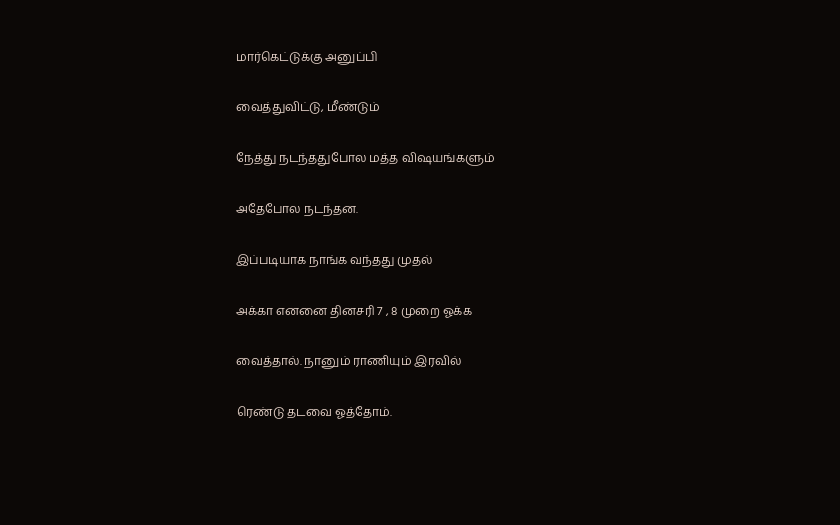மார்கெட்டுக்கு அனுப்பி

வைத்துவிட்டு, மீண்டும்

நேத்து நடந்ததுபோல மத்த விஷயங்களும்

அதேபோல நடந்தன.

இப்படியாக நாங்க வந்தது முதல்

அக்கா எனனை தினசரி 7 , 8 முறை ஓக்க

வைத்தால். நானும் ராணியும் இரவில்

ரெண்டு தடவை ஓத்தோம்.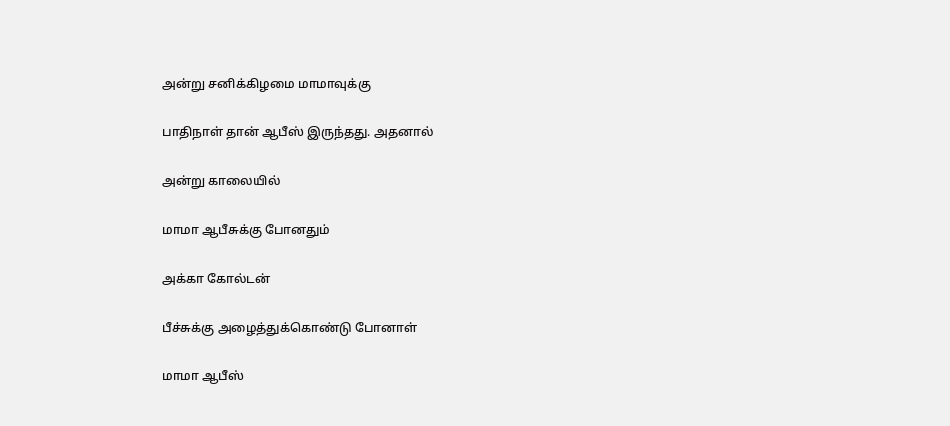அன்று சனிக்கிழமை மாமாவுக்கு

பாதிநாள் தான் ஆபீஸ் இருந்தது. அதனால்

அன்று காலையில்

மாமா ஆபீசுக்கு போனதும்

அக்கா கோல்டன்

பீச்சுக்கு அழைத்துக்கொண்டு போனாள்

மாமா ஆபீஸ்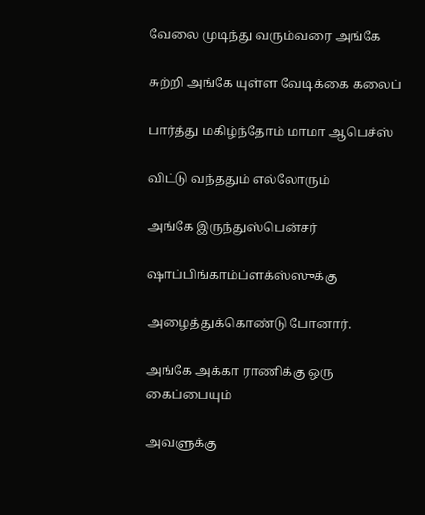வேலை முடிந்து வரும்வரை அங்கே

சுற்றி அங்கே யுள்ள வேடிக்கை கலைப்

பார்த்து மகிழ்ந்தோம் மாமா ஆபெச்ஸ்

விட்டு வந்ததும் எல்லோரும்

அங்கே இருந்துஸ்பென்சர்

ஷாப்பிங்காம்ப்ளக்ஸ்ஸுக்கு

அழைத்துக்கொண்டு போனார்.

அங்கே அக்கா ராணிக்கு ஒரு கைப்பையும்

அவளுக்கு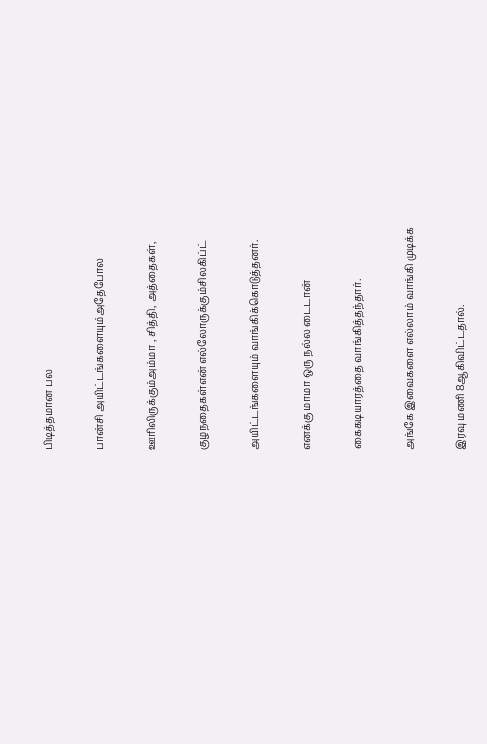பிடித்தமான பல

பான்சி அயிட்டங்களையும்அதேபோல

ஊரிலிருக்கும்அம்மா , சித்தி, அத்தைகள்,

குழநதைகள்என் எல்லோருக்கும்சிலகிப்ட்

அயிட்டங்களையும் வாங்கிக்கொடுத்தனர்.

எனக்கு மாமா ஒரு நல்ல டைடான்

கைகடியாரத்தை வாங்கித்தந்தார்.

அங்கே இவைகளை எல்லாம் வாங்கி முடிக்க

இரவு மணி 8ஆகிவிட்டதால்.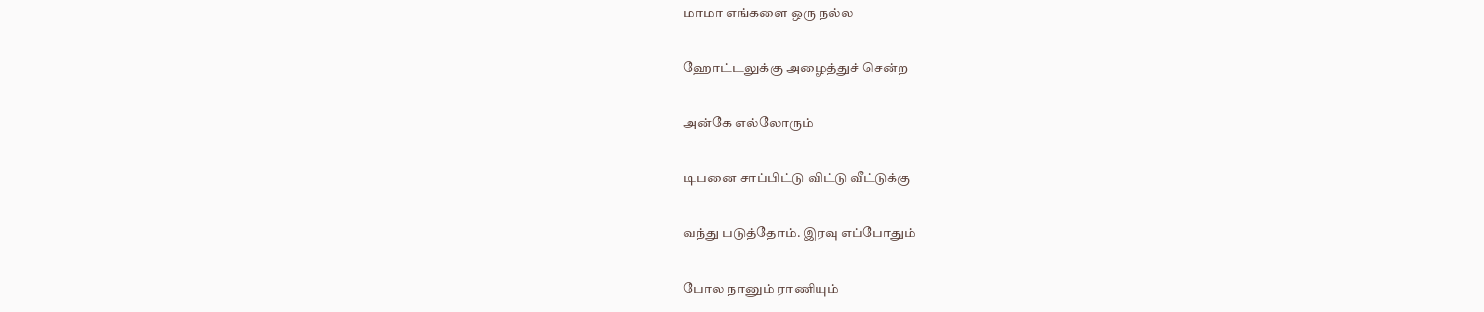மாமா எங்களை ஒரு நல்ல

ஹோட்டலுக்கு அழைத்துச் சென்ற

அன்கே எல்லோரும்

டிபனை சாப்பிட்டு விட்டு வீட்டுக்கு

வந்து படுத்தோம். இரவு எப்போதும்

போல நானும் ராணியும்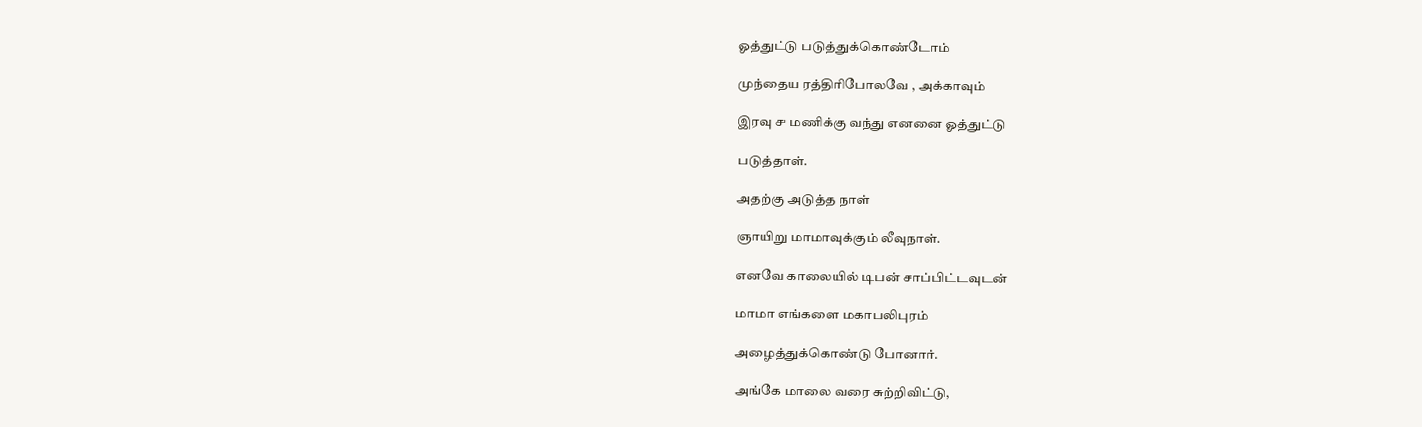ஓத்துட்டு படுத்துக்கொண்டோம்

முந்தைய ரத்திரிபோலவே , அக்காவும்

இரவு ௪ மணிக்கு வந்து எனனை ஓத்துட்டு

படுத்தாள்.

அதற்கு அடுத்த நாள்

ஞாயிறு மாமாவுக்கும் லீவுநாள்.

எனவே காலையில் டிபன் சாப்பிட்டவுடன்

மாமா எங்களை மகாபலிபுரம்

அழைத்துக்கொண்டு போனார்.

அங்கே மாலை வரை சுற்றிவிட்டு,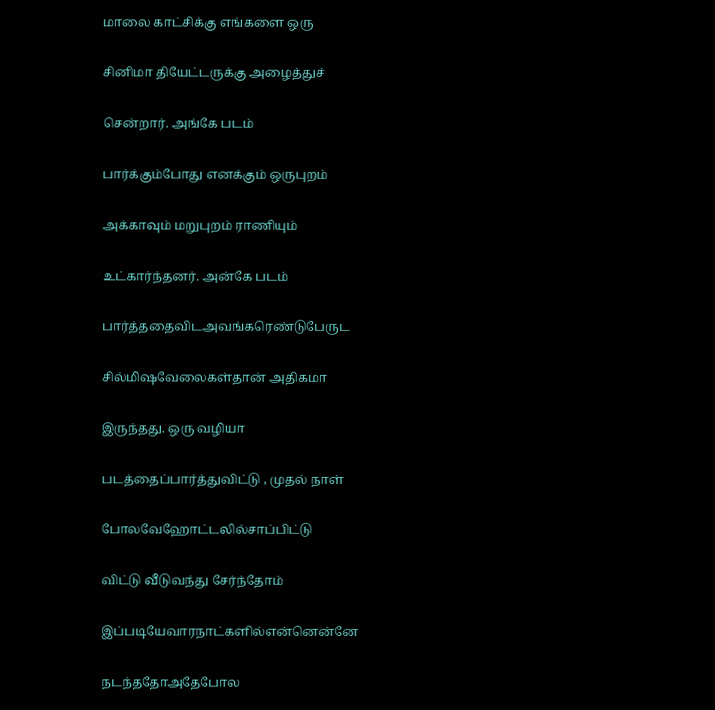மாலை காட்சிக்கு எங்களை ஒரு

சினிமா தியேட்டருக்கு அழைத்துச்

சென்றார். அங்கே படம்

பார்க்கும்போது எனக்கும் ஒருபுறம்

அக்காவும் மறுபுறம் ராணியும்

உட்கார்ந்தனர். அன்கே படம்

பார்த்ததைவிடஅவங்கரெண்டுபேருட

சில்மிஷவேலைகள்தான் அதிகமா

இருந்தது. ஒரு வழியா

படத்தைப்பார்த்துவிட்டு , முதல் நாள்

போலவேஹோட்டலில்சாப்பிட்டு

விட்டு வீடுவந்து சேர்ந்தோம்

இப்படியேவாரநாட்களில்என்னென்னே

நடந்ததோஅதேபோல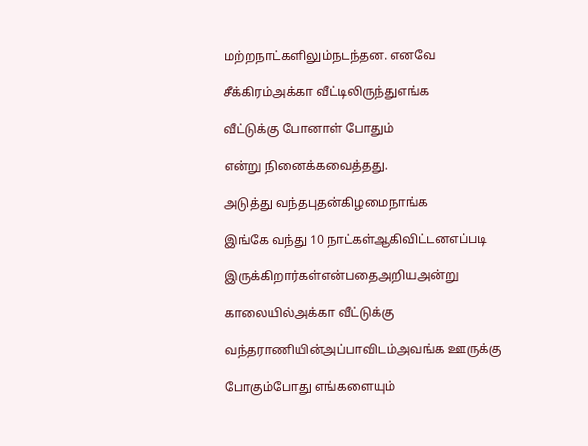மற்றநாட்களிலும்நடந்தன. எனவே

சீக்கிரம்அக்கா வீட்டிலிருந்துஎங்க

வீட்டுக்கு போனாள் போதும்

என்று நினைக்கவைத்தது.

அடுத்து வந்தபுதன்கிழமைநாங்க

இங்கே வந்து 10 நாட்கள்ஆகிவிட்டனஎப்படி

இருக்கிறார்கள்என்பதைஅறியஅன்று

காலையில்அக்கா வீட்டுக்கு

வந்தராணியின்அப்பாவிடம்அவங்க ஊருக்கு

போகும்போது எங்களையும்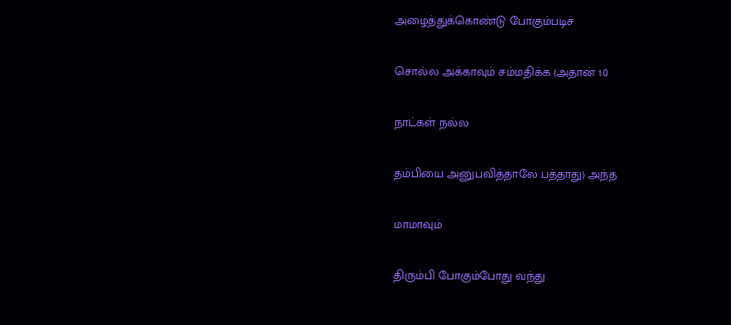அழைத்துக்கொண்டு போகும்படிச்

சொல்ல அக்காவும் சம்மதிக்க (அதான் 10

நாட்கள் நல்ல

தம்பியை அனுபவித்தாலே பத்தாது) அந்த

மாமாவும்

திரும்பி போகும்போது வந்து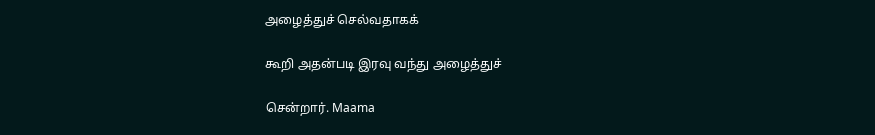அழைத்துச் செல்வதாகக்

கூறி அதன்படி இரவு வந்து அழைத்துச்

சென்றார். Maama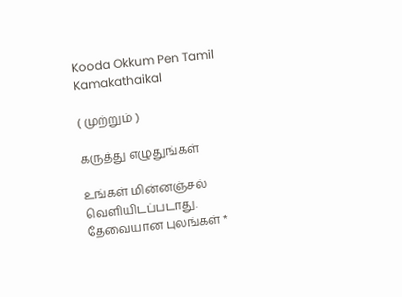Kooda Okkum Pen Tamil Kamakathaikal

( முற்றும் )

கருத்து எழுதுங்கள்

உங்கள் மின்னஞ்சல் வெளியிடப்படாது. தேவையான புலங்கள் *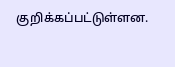குறிக்கப்பட்டுள்ளன.